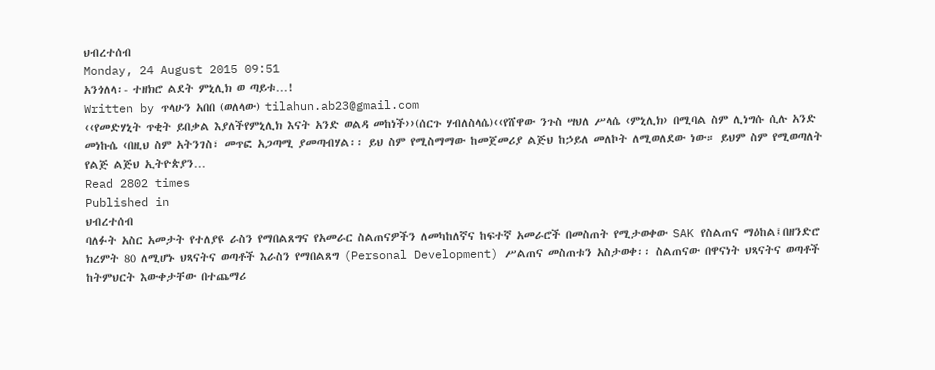ህብረተሰብ
Monday, 24 August 2015 09:51
አንጎለላ፡- ተዘክሮ ልደት ምኒሊክ ወ ጣይቱ…!
Written by ጥላሁን አበበ (ወለላው) tilahun.ab23@gmail.com
‹‹የመድሃኒት ጥቂት ይበቃል እያለችየምኒሊክ እናት አንድ ወልዳ መከነች››(ሰርጉ ሃብለስላሴ)‹‹የሸዋው ንጉስ ሣህለ ሥላሴ ‹ምኒሊክ› በሚባል ስም ሊነግሱ ሲሉ አንድ መነኩሴ ‹በዚህ ስም አትንገስ፣ መጥፎ አጋጣሚ ያመጣብሃል፡፡ ይህ ስም የሚስማማው ከመጀመሪያ ልጅህ ከኃይለ መለኮት ለሚወለደው ነው። ይህም ስም የሚወጣለት የልጅ ልጅህ ኢትዮጵያን…
Read 2802 times
Published in
ህብረተሰብ
ባለፉት አስር አመታት የተለያዩ ራስን የማበልጸግና የአመራር ስልጠናዎችን ለመካከለኛና ከፍተኛ አመራሮች በመስጠት የሚታወቀው SAK የስልጠና ማዕከል፤በዘንድሮ ክረምት 80 ለሚሆኑ ህጻናትና ወጣቶች እራስን የማበልጸግ (Personal Development) ሥልጠና መስጠቱን አስታወቀ፡፡ ስልጠናው በዋናነት ህጻናትና ወጣቶች ከትምህርት እውቀታቸው በተጨማሪ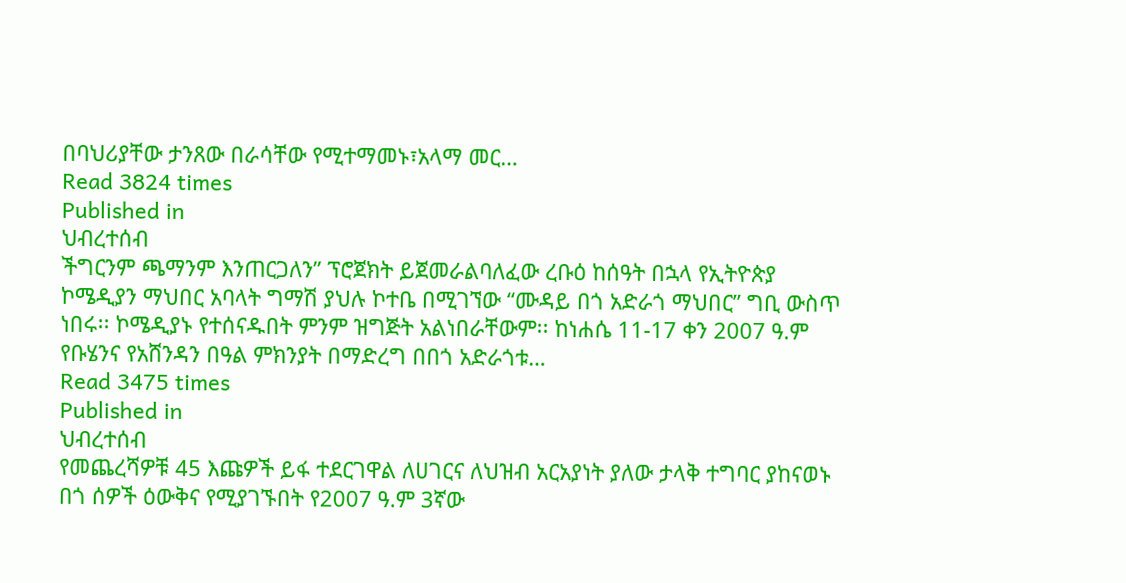በባህሪያቸው ታንጸው በራሳቸው የሚተማመኑ፣አላማ መር…
Read 3824 times
Published in
ህብረተሰብ
ችግርንም ጫማንም እንጠርጋለን” ፕሮጀክት ይጀመራልባለፈው ረቡዕ ከሰዓት በኋላ የኢትዮጵያ ኮሜዲያን ማህበር አባላት ግማሽ ያህሉ ኮተቤ በሚገኘው “ሙዳይ በጎ አድራጎ ማህበር” ግቢ ውስጥ ነበሩ፡፡ ኮሜዲያኑ የተሰናዱበት ምንም ዝግጅት አልነበራቸውም፡፡ ከነሐሴ 11-17 ቀን 2007 ዓ.ም የቡሄንና የአሸንዳን በዓል ምክንያት በማድረግ በበጎ አድራጎቱ…
Read 3475 times
Published in
ህብረተሰብ
የመጨረሻዎቹ 45 እጩዎች ይፋ ተደርገዋል ለሀገርና ለህዝብ አርአያነት ያለው ታላቅ ተግባር ያከናወኑ በጎ ሰዎች ዕውቅና የሚያገኙበት የ2007 ዓ.ም 3ኛው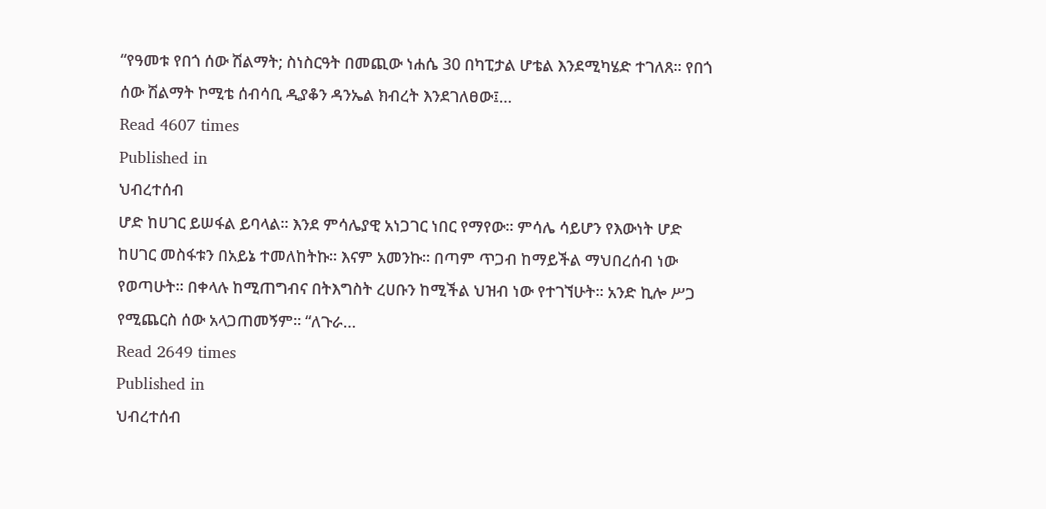“የዓመቱ የበጎ ሰው ሽልማት; ስነስርዓት በመጪው ነሐሴ 30 በካፒታል ሆቴል እንደሚካሄድ ተገለጸ፡፡ የበጎ ሰው ሽልማት ኮሚቴ ሰብሳቢ ዲያቆን ዳንኤል ክብረት እንደገለፀው፤…
Read 4607 times
Published in
ህብረተሰብ
ሆድ ከሀገር ይሠፋል ይባላል፡፡ እንደ ምሳሌያዊ አነጋገር ነበር የማየው፡፡ ምሳሌ ሳይሆን የእውነት ሆድ ከሀገር መስፋቱን በአይኔ ተመለከትኩ፡፡ እናም አመንኩ። በጣም ጥጋብ ከማይችል ማህበረሰብ ነው የወጣሁት፡፡ በቀላሉ ከሚጠግብና በትእግስት ረሀቡን ከሚችል ህዝብ ነው የተገኘሁት፡፡ አንድ ኪሎ ሥጋ የሚጨርስ ሰው አላጋጠመኝም፡፡ “ለጉራ…
Read 2649 times
Published in
ህብረተሰብ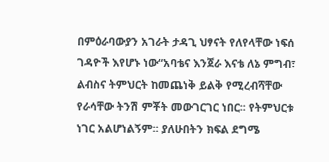በምዕራባውያን አገራት ታዳጊ ህፃናት የለየላቸው ነፍሰ ገዳዮች እየሆኑ ነው“አባቴና እንጀራ እናቴ ለኔ ምግብ፣ ልብስና ትምህርት ከመጨነቅ ይልቅ የሚረብሻቸው የራሳቸው ትንሽ ምቾት መውገርገር ነበር፡፡ የትምህርቱ ነገር አልሆነልኝም፡፡ ያለሁበትን ክፍል ደግሜ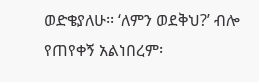ወድቄያለሁ፡፡ ‘ለምን ወደቅህ?’ ብሎ የጠየቀኝ አልነበረም፡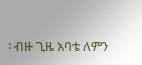፡ ብዙ ጊዜ አባቴ ለምን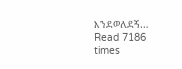እንደወለደኝ…
Read 7186 times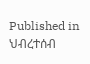Published in
ህብረተሰብ